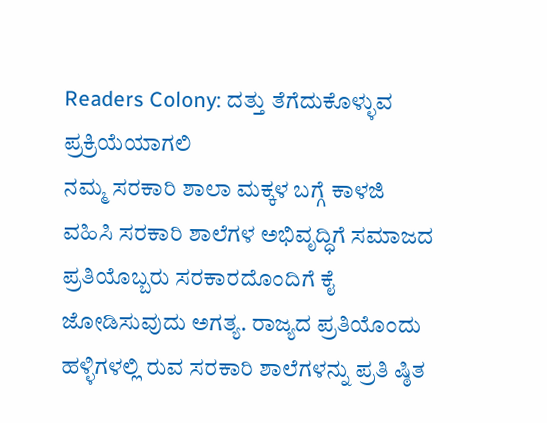Readers Colony: ದತ್ತು ತೆಗೆದುಕೊಳ್ಳುವ ಪ್ರಕ್ರಿಯೆಯಾಗಲಿ
ನಮ್ಮ ಸರಕಾರಿ ಶಾಲಾ ಮಕ್ಕಳ ಬಗ್ಗೆ ಕಾಳಜಿ ವಹಿಸಿ ಸರಕಾರಿ ಶಾಲೆಗಳ ಅಭಿವೃದ್ಧಿಗೆ ಸಮಾಜದ ಪ್ರತಿಯೊಬ್ಬರು ಸರಕಾರದೊಂದಿಗೆ ಕೈ ಜೋಡಿಸುವುದು ಅಗತ್ಯ. ರಾಜ್ಯದ ಪ್ರತಿಯೊಂದು ಹಳ್ಳಿಗಳಲ್ಲಿ ರುವ ಸರಕಾರಿ ಶಾಲೆಗಳನ್ನು ಪ್ರತಿ ಷ್ಠಿತ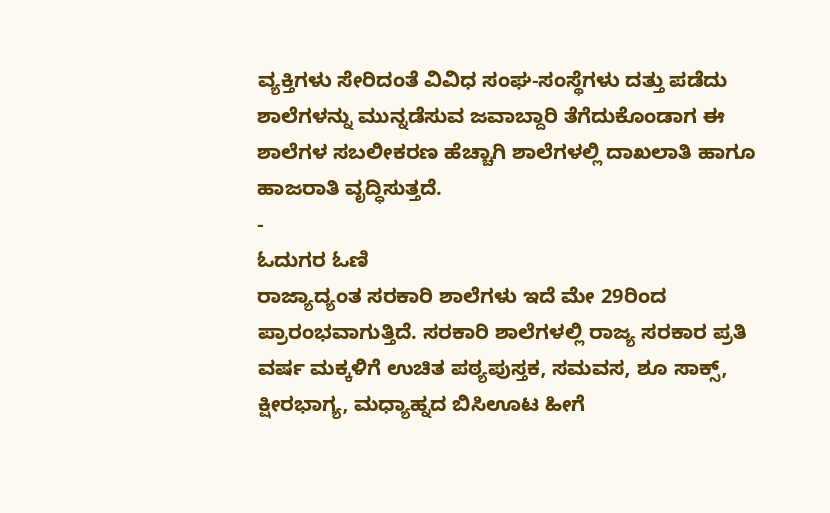ವ್ಯಕ್ತಿಗಳು ಸೇರಿದಂತೆ ವಿವಿಧ ಸಂಘ-ಸಂಸ್ಥೆಗಳು ದತ್ತು ಪಡೆದು ಶಾಲೆಗಳನ್ನು ಮುನ್ನಡೆಸುವ ಜವಾಬ್ದಾರಿ ತೆಗೆದುಕೊಂಡಾಗ ಈ ಶಾಲೆಗಳ ಸಬಲೀಕರಣ ಹೆಚ್ಚಾಗಿ ಶಾಲೆಗಳಲ್ಲಿ ದಾಖಲಾತಿ ಹಾಗೂ ಹಾಜರಾತಿ ವೃದ್ಧಿಸುತ್ತದೆ.
-
ಓದುಗರ ಓಣಿ
ರಾಜ್ಯಾದ್ಯಂತ ಸರಕಾರಿ ಶಾಲೆಗಳು ಇದೆ ಮೇ 29ರಿಂದ ಪ್ರಾರಂಭವಾಗುತ್ತಿದೆ. ಸರಕಾರಿ ಶಾಲೆಗಳಲ್ಲಿ ರಾಜ್ಯ ಸರಕಾರ ಪ್ರತಿ ವರ್ಷ ಮಕ್ಕಳಿಗೆ ಉಚಿತ ಪಠ್ಯಪುಸ್ತಕ, ಸಮವಸ, ಶೂ ಸಾಕ್ಸ್, ಕ್ಷೀರಭಾಗ್ಯ, ಮಧ್ಯಾಹ್ನದ ಬಿಸಿಊಟ ಹೀಗೆ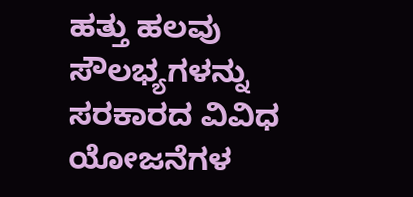ಹತ್ತು ಹಲವು ಸೌಲಭ್ಯಗಳನ್ನು ಸರಕಾರದ ವಿವಿಧ ಯೋಜನೆಗಳ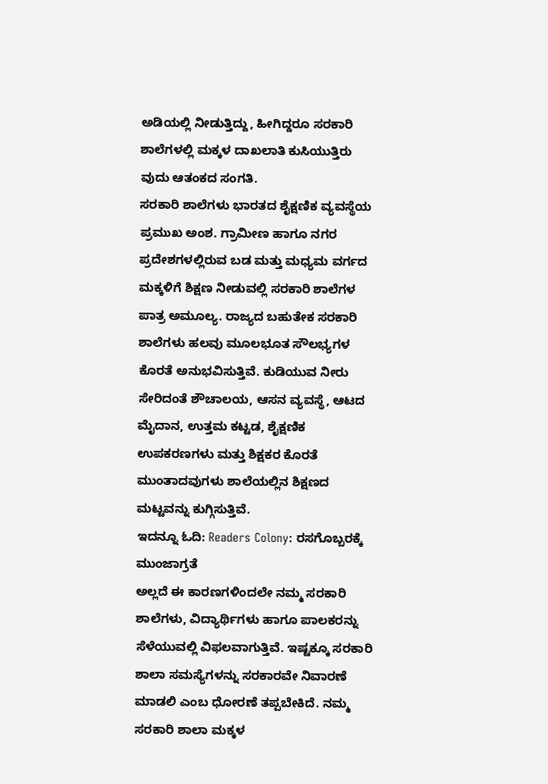ಅಡಿಯಲ್ಲಿ ನೀಡುತ್ತಿದ್ದು, ಹೀಗಿದ್ದರೂ ಸರಕಾರಿ ಶಾಲೆಗಳಲ್ಲಿ ಮಕ್ಕಳ ದಾಖಲಾತಿ ಕುಸಿಯುತ್ತಿರು ವುದು ಆತಂಕದ ಸಂಗತಿ.
ಸರಕಾರಿ ಶಾಲೆಗಳು ಭಾರತದ ಶೈಕ್ಷಣಿಕ ವ್ಯವಸ್ಥೆಯ ಪ್ರಮುಖ ಅಂಶ. ಗ್ರಾಮೀಣ ಹಾಗೂ ನಗರ ಪ್ರದೇಶಗಳಲ್ಲಿರುವ ಬಡ ಮತ್ತು ಮಧ್ಯಮ ವರ್ಗದ ಮಕ್ಕಳಿಗೆ ಶಿಕ್ಷಣ ನೀಡುವಲ್ಲಿ ಸರಕಾರಿ ಶಾಲೆಗಳ ಪಾತ್ರ ಅಮೂಲ್ಯ. ರಾಜ್ಯದ ಬಹುತೇಕ ಸರಕಾರಿ ಶಾಲೆಗಳು ಹಲವು ಮೂಲಭೂತ ಸೌಲಭ್ಯಗಳ ಕೊರತೆ ಅನುಭವಿಸುತ್ತಿವೆ. ಕುಡಿಯುವ ನೀರು ಸೇರಿದಂತೆ ಶೌಚಾಲಯ, ಆಸನ ವ್ಯವಸ್ಥೆ, ಆಟದ ಮೈದಾನ, ಉತ್ತಮ ಕಟ್ಟಡ, ಶೈಕ್ಷಣಿಕ ಉಪಕರಣಗಳು ಮತ್ತು ಶಿಕ್ಷಕರ ಕೊರತೆ ಮುಂತಾದವುಗಳು ಶಾಲೆಯಲ್ಲಿನ ಶಿಕ್ಷಣದ ಮಟ್ಟವನ್ನು ಕುಗ್ಗಿಸುತ್ತಿವೆ.
ಇದನ್ನೂ ಓದಿ: Readers Colony: ರಸಗೊಬ್ಬರಕ್ಕೆ ಮುಂಜಾಗ್ರತೆ
ಅಲ್ಲದೆ ಈ ಕಾರಣಗಳಿಂದಲೇ ನಮ್ಮ ಸರಕಾರಿ ಶಾಲೆಗಳು, ವಿದ್ಯಾರ್ಥಿಗಳು ಹಾಗೂ ಪಾಲಕರನ್ನು ಸೆಳೆಯುವಲ್ಲಿ ವಿಫಲವಾಗುತ್ತಿವೆ. ಇಷ್ಟಕ್ಕೂ ಸರಕಾರಿ ಶಾಲಾ ಸಮಸ್ಯೆಗಳನ್ನು ಸರಕಾರವೇ ನಿವಾರಣೆ ಮಾಡಲಿ ಎಂಬ ಧೋರಣೆ ತಪ್ಪಬೇಕಿದೆ. ನಮ್ಮ ಸರಕಾರಿ ಶಾಲಾ ಮಕ್ಕಳ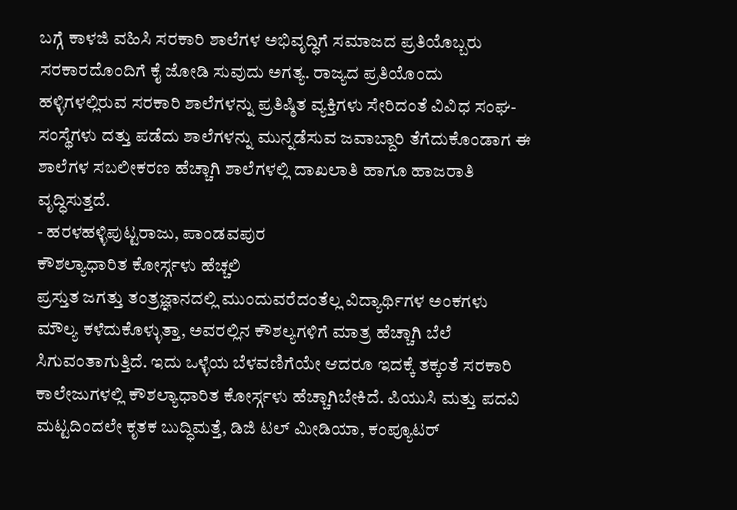ಬಗ್ಗೆ ಕಾಳಜಿ ವಹಿಸಿ ಸರಕಾರಿ ಶಾಲೆಗಳ ಅಭಿವೃದ್ಧಿಗೆ ಸಮಾಜದ ಪ್ರತಿಯೊಬ್ಬರು ಸರಕಾರದೊಂದಿಗೆ ಕೈ ಜೋಡಿ ಸುವುದು ಅಗತ್ಯ. ರಾಜ್ಯದ ಪ್ರತಿಯೊಂದು ಹಳ್ಳಿಗಳಲ್ಲಿರುವ ಸರಕಾರಿ ಶಾಲೆಗಳನ್ನು ಪ್ರತಿಷ್ಠಿತ ವ್ಯಕ್ತಿಗಳು ಸೇರಿದಂತೆ ವಿವಿಧ ಸಂಘ-ಸಂಸ್ಥೆಗಳು ದತ್ತು ಪಡೆದು ಶಾಲೆಗಳನ್ನು ಮುನ್ನಡೆಸುವ ಜವಾಬ್ದಾರಿ ತೆಗೆದುಕೊಂಡಾಗ ಈ ಶಾಲೆಗಳ ಸಬಲೀಕರಣ ಹೆಚ್ಚಾಗಿ ಶಾಲೆಗಳಲ್ಲಿ ದಾಖಲಾತಿ ಹಾಗೂ ಹಾಜರಾತಿ ವೃದ್ಧಿಸುತ್ತದೆ.
- ಹರಳಹಳ್ಳಿಪುಟ್ಟರಾಜು, ಪಾಂಡವಪುರ
ಕೌಶಲ್ಯಾಧಾರಿತ ಕೋರ್ಸ್ಗಳು ಹೆಚ್ಚಲಿ
ಪ್ರಸ್ತುತ ಜಗತ್ತು ತಂತ್ರಜ್ಞಾನದಲ್ಲಿ ಮುಂದುವರೆದಂತೆಲ್ಲ ವಿದ್ಯಾರ್ಥಿಗಳ ಅಂಕಗಳು ಮೌಲ್ಯ ಕಳೆದುಕೊಳ್ಳುತ್ತಾ, ಅವರಲ್ಲಿನ ಕೌಶಲ್ಯಗಳಿಗೆ ಮಾತ್ರ ಹೆಚ್ಚಾಗಿ ಬೆಲೆ ಸಿಗುವಂತಾಗುತ್ತಿದೆ. ಇದು ಒಳ್ಳೆಯ ಬೆಳವಣಿಗೆಯೇ ಆದರೂ ಇದಕ್ಕೆ ತಕ್ಕಂತೆ ಸರಕಾರಿ ಕಾಲೇಜುಗಳಲ್ಲಿ ಕೌಶಲ್ಯಾಧಾರಿತ ಕೋರ್ಸ್ಗಳು ಹೆಚ್ಚಾಗಿಬೇಕಿದೆ. ಪಿಯುಸಿ ಮತ್ತು ಪದವಿ ಮಟ್ಟದಿಂದಲೇ ಕೃತಕ ಬುದ್ಧಿಮತ್ತೆ, ಡಿಜಿ ಟಲ್ ಮೀಡಿಯಾ, ಕಂಪ್ಯೂಟರ್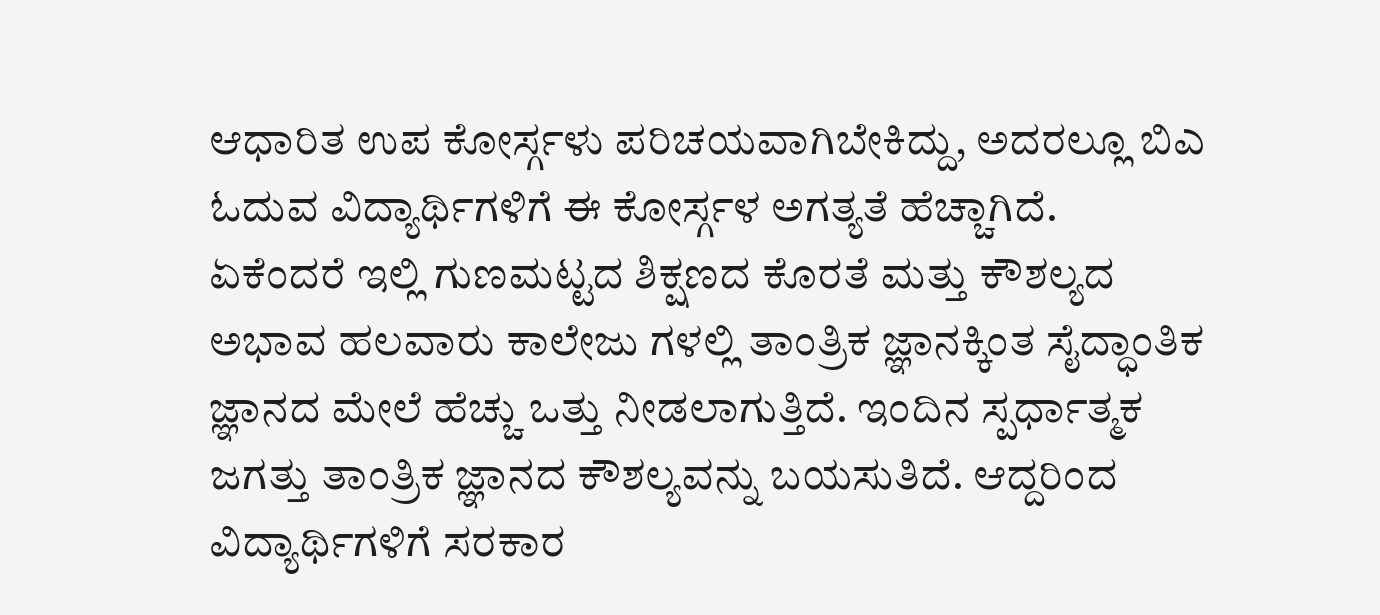ಆಧಾರಿತ ಉಪ ಕೋರ್ಸ್ಗಳು ಪರಿಚಯವಾಗಿಬೇಕಿದ್ದು, ಅದರಲ್ಲೂ ಬಿಎ ಓದುವ ವಿದ್ಯಾರ್ಥಿಗಳಿಗೆ ಈ ಕೋರ್ಸ್ಗಳ ಅಗತ್ಯತೆ ಹೆಚ್ಚಾಗಿದೆ.
ಏಕೆಂದರೆ ಇಲ್ಲಿ ಗುಣಮಟ್ಟದ ಶಿಕ್ಷಣದ ಕೊರತೆ ಮತ್ತು ಕೌಶಲ್ಯದ ಅಭಾವ ಹಲವಾರು ಕಾಲೇಜು ಗಳಲ್ಲಿ ತಾಂತ್ರಿಕ ಜ್ಞಾನಕ್ಕಿಂತ ಸೈದ್ಧಾಂತಿಕ ಜ್ಞಾನದ ಮೇಲೆ ಹೆಚ್ಚು ಒತ್ತು ನೀಡಲಾಗುತ್ತಿದೆ. ಇಂದಿನ ಸ್ಪರ್ಧಾತ್ಮಕ ಜಗತ್ತು ತಾಂತ್ರಿಕ ಜ್ಞಾನದ ಕೌಶಲ್ಯವನ್ನು ಬಯಸುತಿದೆ. ಆದ್ದರಿಂದ ವಿದ್ಯಾರ್ಥಿಗಳಿಗೆ ಸರಕಾರ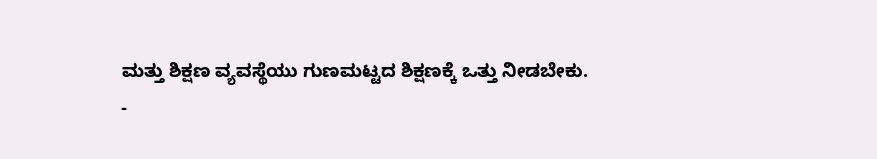ಮತ್ತು ಶಿಕ್ಷಣ ವ್ಯವಸ್ಥೆಯು ಗುಣಮಟ್ಟದ ಶಿಕ್ಷಣಕ್ಕೆ ಒತ್ತು ನೀಡಬೇಕು.
-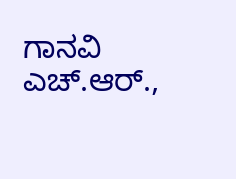ಗಾನವಿ ಎಚ್.ಆರ್.,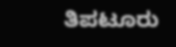ತಿಪಟೂರು